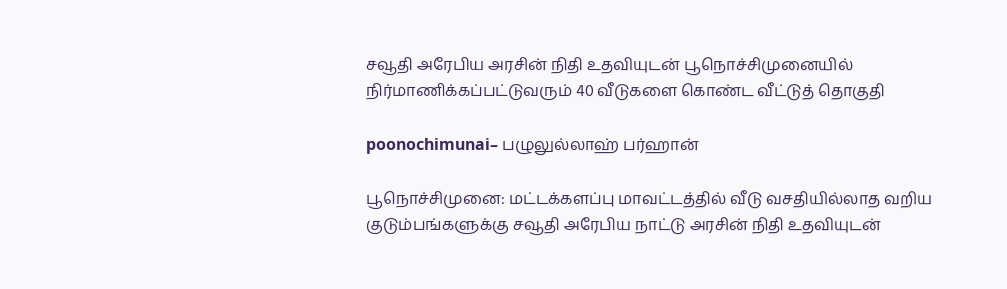சவூதி அரேபிய அரசின் நிதி உதவியுடன் பூநொச்சிமுனையில் நிர்மாணிக்கப்பட்டுவரும் 40 வீடுகளை கொண்ட வீட்டுத் தொகுதி

poonochimunai– பழுலுல்லாஹ் பர்ஹான்

பூநொச்சிமுனை: மட்டக்களப்பு மாவட்டத்தில் வீடு வசதியில்லாத வறிய குடும்பங்களுக்கு சவூதி அரேபிய நாட்டு அரசின் நிதி உதவியுடன்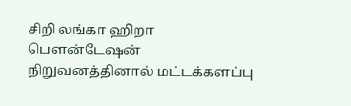சிறி லங்கா ஹிறா பௌன்டேஷன் நிறுவனத்தினால் மட்டக்களப்பு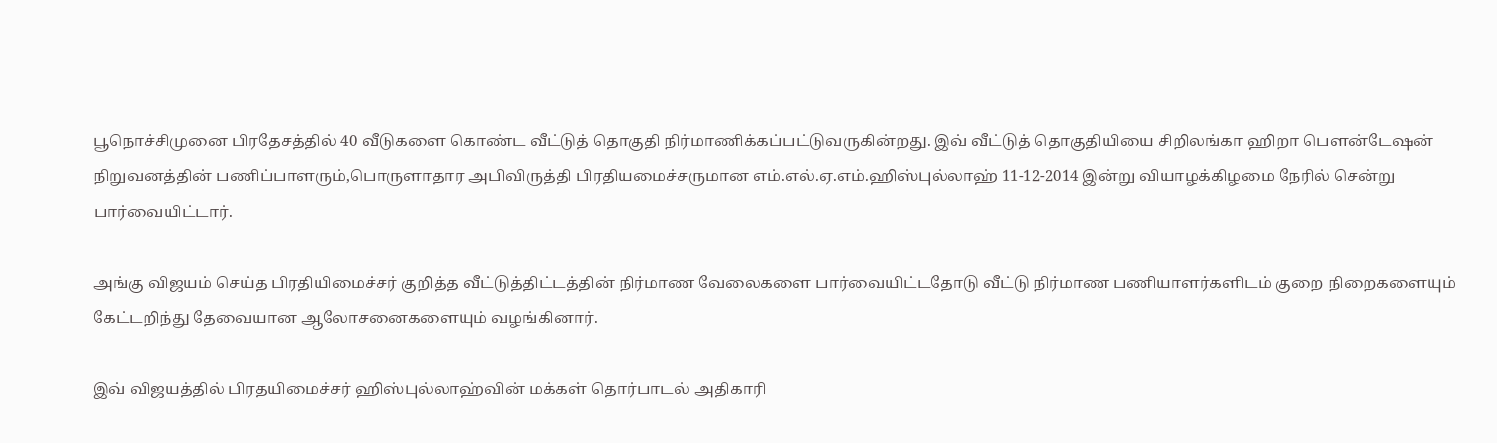பூநொச்சிமுனை பிரதேசத்தில் 40 வீடுகளை கொண்ட வீட்டுத் தொகுதி நிர்மாணிக்கப்பட்டுவருகின்றது. இவ் வீட்டுத் தொகுதியியை சிறிலங்கா ஹிறா பௌன்டேஷன் நிறுவனத்தின் பணிப்பாளரும்,பொருளாதார அபிவிருத்தி பிரதியமைச்சருமான எம்.எல்.ஏ.எம்.ஹிஸ்புல்லாஹ் 11-12-2014 இன்று வியாழக்கிழமை நேரில் சென்று பார்வையிட்டார்.

அங்கு விஜயம் செய்த பிரதியிமைச்சர் குறித்த வீட்டுத்திட்டத்தின் நிர்மாண வேலைகளை பார்வையிட்டதோடு வீட்டு நிர்மாண பணியாளர்களிடம் குறை நிறைகளையும் கேட்டறிந்து தேவையான ஆலோசனைகளையும் வழங்கினார்.

இவ் விஜயத்தில் பிரதயிமைச்சர் ஹிஸ்புல்லாஹ்வின் மக்கள் தொர்பாடல் அதிகாரி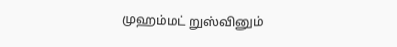முஹம்மட் றுஸ்வினும்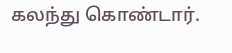கலந்து கொண்டார்.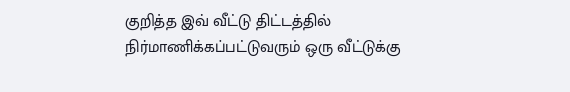குறித்த இவ் வீட்டு திட்டத்தில் நிர்மாணிக்கப்பட்டுவரும் ஒரு வீட்டுக்கு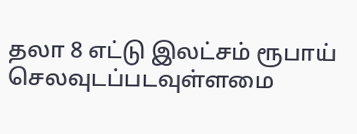தலா 8 எட்டு இலட்சம் ரூபாய் செலவுடப்படவுள்ளமை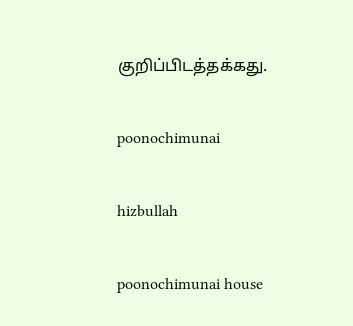குறிப்பிடத்தக்கது.

poonochimunai

hizbullah

poonochimunai house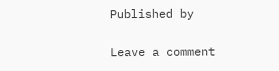Published by

Leave a comment